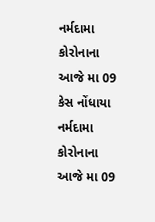નર્મદામા કોરોનાના આજે મા 09 કેસ નોંધાયા
નર્મદામા કોરોનાના આજે મા 09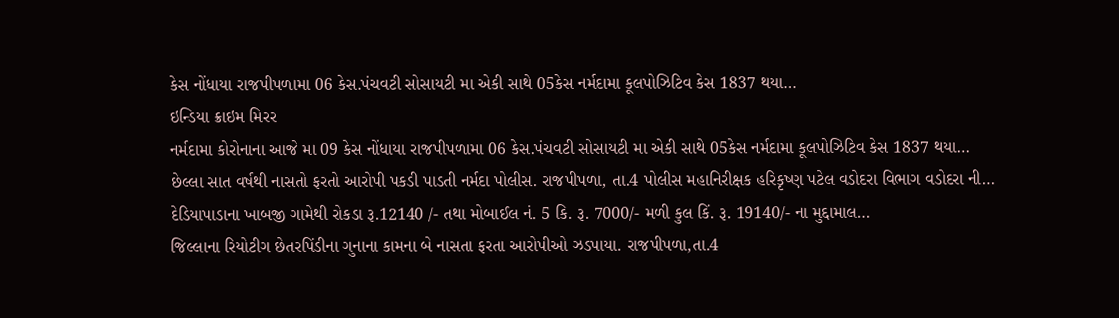કેસ નોંધાયા રાજપીપળામા 06 કેસ.પંચવટી સોસાયટી મા એકી સાથે 05કેસ નર્મદામા કૂલપોઝિટિવ કેસ 1837 થયા…
ઇન્ડિયા ક્રાઇમ મિરર
નર્મદામા કોરોનાના આજે મા 09 કેસ નોંધાયા રાજપીપળામા 06 કેસ.પંચવટી સોસાયટી મા એકી સાથે 05કેસ નર્મદામા કૂલપોઝિટિવ કેસ 1837 થયા…
છેલ્લા સાત વર્ષથી નાસતો ફરતો આરોપી પકડી પાડતી નર્મદા પોલીસ. રાજપીપળા, તા.4 પોલીસ મહાનિરીક્ષક હરિકૃષ્ણ પટેલ વડોદરા વિભાગ વડોદરા ની…
દેડિયાપાડાના ખાબજી ગામેથી રોકડા રૂ.12140 /- તથા મોબાઈલ નં. 5 કિ. રૂ. 7000/- મળી કુલ કિં. રૂ. 19140/- ના મુદ્દામાલ…
જિલ્લાના રિયોટીગ છેતરપિંડીના ગુનાના કામના બે નાસતા ફરતા આરોપીઓ ઝડપાયા. રાજપીપળા,તા.4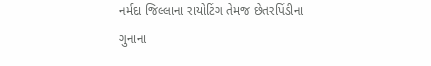નર્મદા જિલ્લાના રાયોટિંગ તેમજ છેતરપિંડીના ગુનાના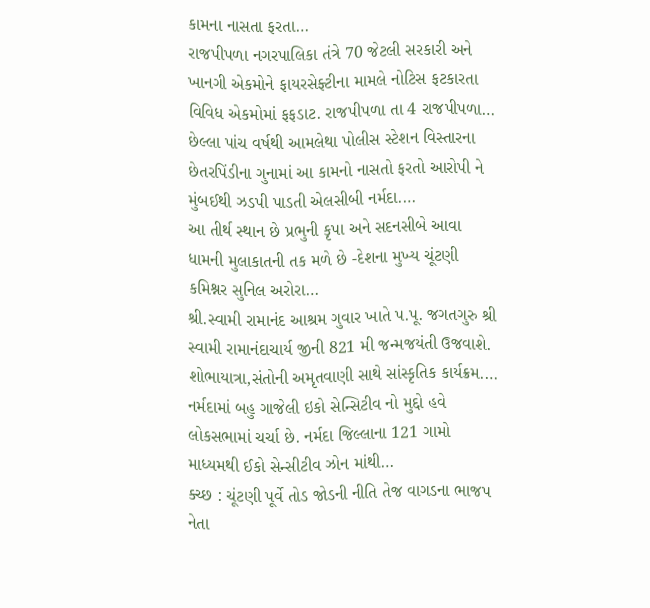કામના નાસતા ફરતા…
રાજપીપળા નગરપાલિકા તંત્રે 70 જેટલી સરકારી અને ખાનગી એકમોને ફાયરસેફ્ટીના મામલે નોટિસ ફટકારતા વિવિધ એકમોમાં ફફડાટ. રાજપીપળા તા 4 રાજપીપળા…
છેલ્લા પાંચ વર્ષથી આમલેથા પોલીસ સ્ટેશન વિસ્તારના છેતરપિંડીના ગુનામાં આ કામનો નાસતો ફરતો આરોપી ને મુંબઈથી ઝડપી પાડતી એલસીબી નર્મદા.…
આ તીર્થ સ્થાન છે પ્રભુની કૃપા અને સદનસીબે આવા ધામની મુલાકાતની તક મળે છે -દેશના મુખ્ય ચૂંટણી કમિશ્નર સુનિલ અરોરા…
શ્રી.સ્વામી રામાનંદ આશ્રમ ગુવાર ખાતે પ.પૂ. જગતગુરુ શ્રી સ્વામી રામાનંદાચાર્ય જીની 821 મી જન્મજયંતી ઉજવાશે. શોભાયાત્રા,સંતોની અમૃતવાણી સાથે સાંસ્કૃતિક કાર્યક્રમ.…
નર્મદામાં બહુ ગાજેલી ઇકો સેન્સિટીવ નો મુદ્દો હવે લોકસભામાં ચર્ચા છે. નર્મદા જિલ્લાના 121 ગામો માધ્યમથી ઈકો સેન્સીટીવ ઝોન માંથી…
ક્ચ્છ : ચૂંટણી પૂર્વે તોડ જોડની નીતિ તેજ વાગડના ભાજપ નેતા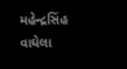મહેન્દ્રસિંહ વાઘેલા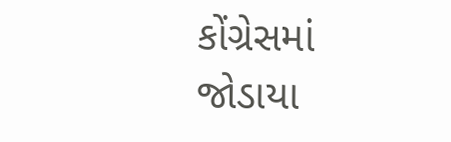કોંગ્રેસમાં જોડાયા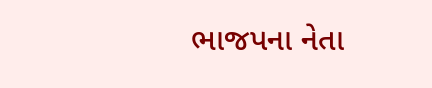ભાજપના નેતા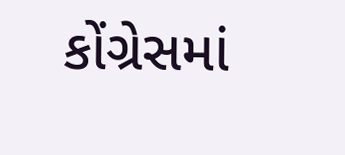કોંગ્રેસમાં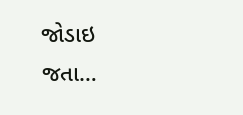જોડાઇ જતા…